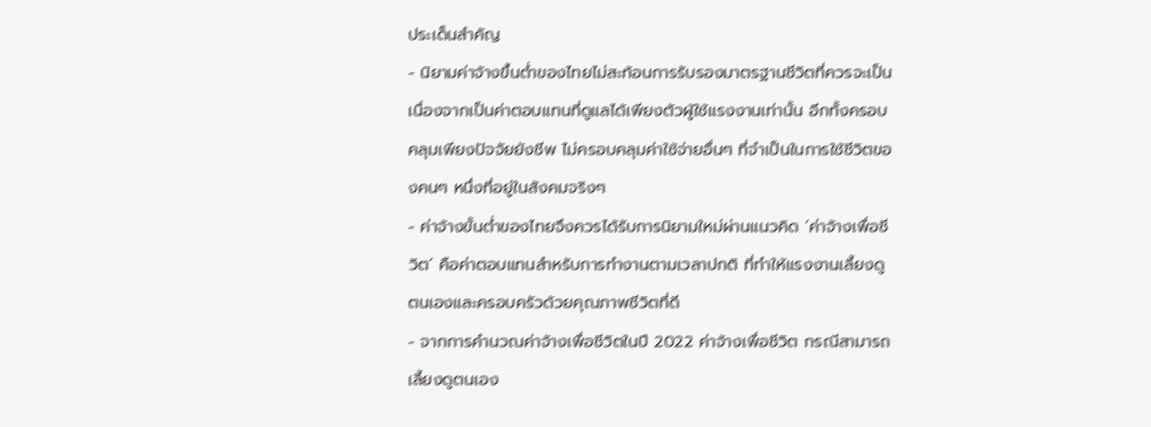ประเด็นสำคัญ
- นิยามค่าจ้างขึ้นต่ำของไทยไม่สะท้อนการรับรองมาตรฐานชีวิตที่ควรจะเป็น เนื่องจากเป็นค่าตอบแทนที่ดูแลได้เพียงตัวผู้ใช้แรงงานเท่านั้น อีกทั้งครอบคลุมเพียงปัจจัยยังชีพ ไม่ครอบคลุมค่าใช้จ่ายอื่นๆ ที่จำเป็นในการใช้ชีวิตของคนๆ หนึ่งที่อยู่ในสังคมจริงๆ
- ค่าจ้างขั้นต่ำของไทยจึงควรได้รับการนิยามใหม่ผ่านแนวคิด ‘ค่าจ้างเพื่อชีวิต’ คือค่าตอบแทนสำหรับการทำงานตามเวลาปกติ ที่ทำให้แรงงานเลี้ยงดูตนเองและครอบครัวด้วยคุณภาพชีวิตที่ดี
- จากการคำนวณค่าจ้างเพื่อชีวิตในปี 2022 ค่าจ้างเพื่อชีวิต กรณีสามารถเลี้ยงดูตนเอง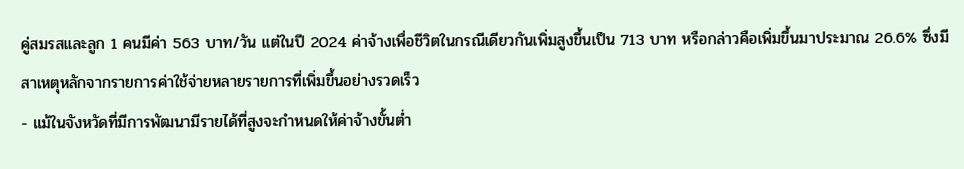คู่สมรสและลูก 1 คนมีค่า 563 บาท/วัน แต่ในปี 2024 ค่าจ้างเพื่อชีวิตในกรณีเดียวกันเพิ่มสูงขึ้นเป็น 713 บาท หรือกล่าวคือเพิ่มขึ้นมาประมาณ 26.6% ซึ่งมีสาเหตุหลักจากรายการค่าใช้จ่ายหลายรายการที่เพิ่มขึ้นอย่างรวดเร็ว
- แม้ในจังหวัดที่มีการพัฒนามีรายได้ที่สูงจะกำหนดให้ค่าจ้างขั้นต่ำ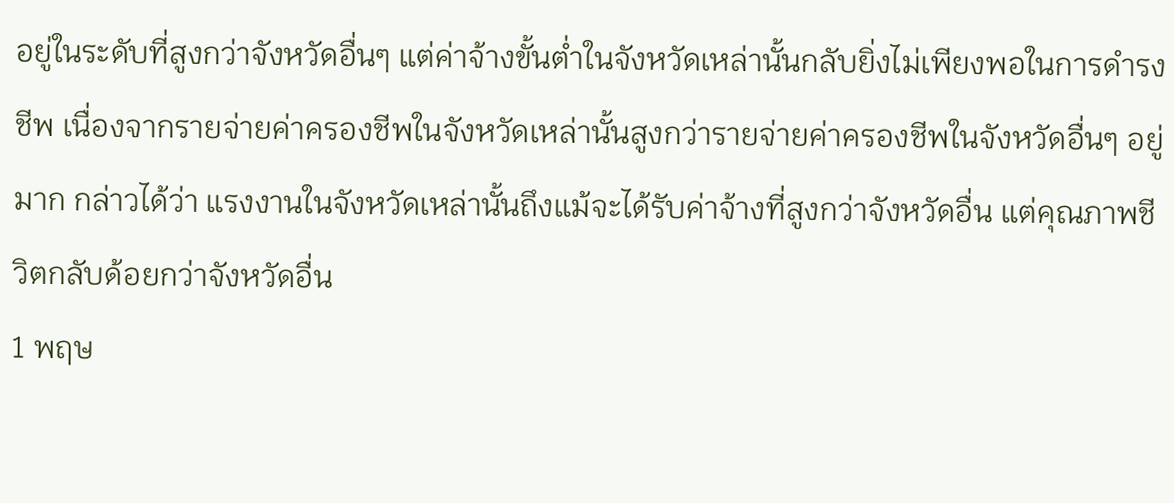อยู่ในระดับที่สูงกว่าจังหวัดอื่นๆ แต่ค่าจ้างขั้นต่ำในจังหวัดเหล่านั้นกลับยิ่งไม่เพียงพอในการดำรงชีพ เนื่องจากรายจ่ายค่าครองชีพในจังหวัดเหล่านั้นสูงกว่ารายจ่ายค่าครองชีพในจังหวัดอื่นๆ อยู่มาก กล่าวได้ว่า แรงงานในจังหวัดเหล่านั้นถึงแม้จะได้รับค่าจ้างที่สูงกว่าจังหวัดอื่น แต่คุณภาพชีวิตกลับด้อยกว่าจังหวัดอื่น
1 พฤษ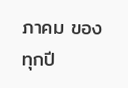ภาคม ของทุกปี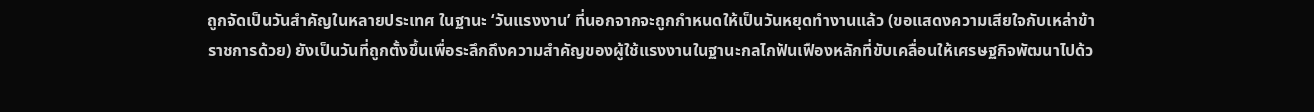ถูกจัดเป็นวันสำคัญในหลายประเทศ ในฐานะ ‘วันแรงงาน’ ที่นอกจากจะถูกกำหนดให้เป็นวันหยุดทำงานแล้ว (ขอแสดงความเสียใจกับเหล่าข้าราชการด้วย) ยังเป็นวันที่ถูกตั้งขึ้นเพื่อระลึกถึงความสำคัญของผู้ใช้แรงงานในฐานะกลไกฟันเฟืองหลักที่ขับเคลื่อนให้เศรษฐกิจพัฒนาไปด้ว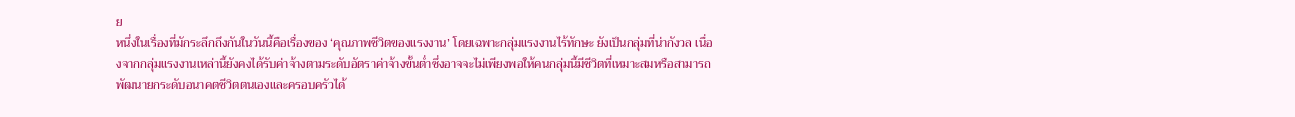ย
หนึ่งในเรื่องที่มักระลึกถึงกันในวันนี้คือเรื่องของ ‘คุณภาพชีวิตของแรงงาน’ โดยเฉพาะกลุ่มแรงงานไร้ทักษะ ยังเป็นกลุ่มที่น่ากังวล เนื่องจากกลุ่มแรงงานเหล่านี้ยังคงได้รับค่าจ้างตามระดับอัตราค่าจ้างขั้นต่ำซึ่งอาจจะไม่เพียงพอให้คนกลุ่มนี้มีชีวิตที่เหมาะสมหรือสามารถพัฒนายกระดับอนาคตชีวิตตนเองและครอบครัวได้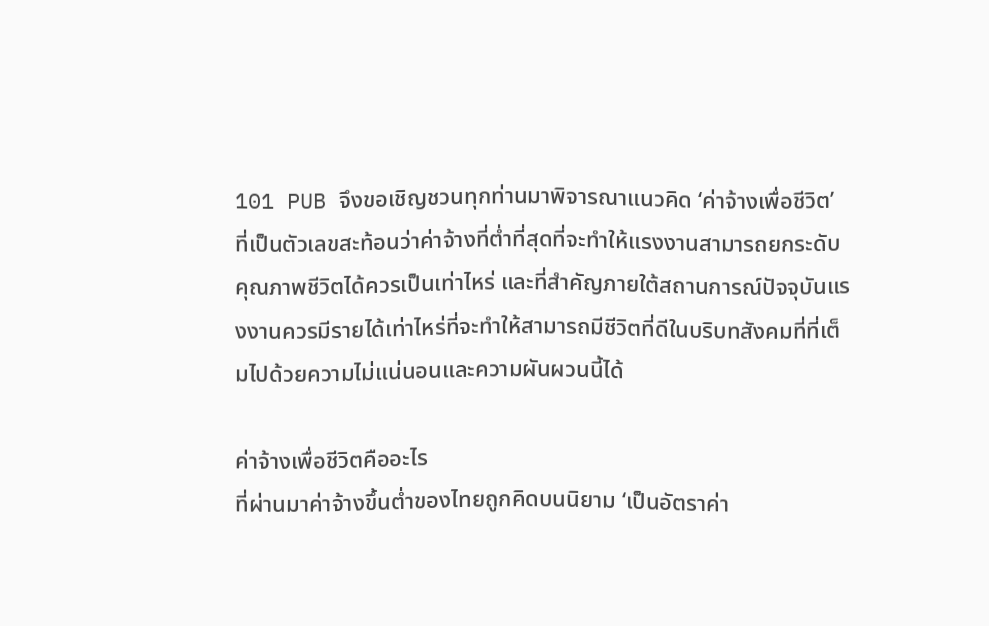101 PUB จึงขอเชิญชวนทุกท่านมาพิจารณาแนวคิด ‘ค่าจ้างเพื่อชีวิต’ ที่เป็นตัวเลขสะท้อนว่าค่าจ้างที่ต่ำที่สุดที่จะทำให้แรงงานสามารถยกระดับคุณภาพชีวิตได้ควรเป็นเท่าไหร่ และที่สำคัญภายใต้สถานการณ์ปัจจุบันแรงงานควรมีรายได้เท่าไหร่ที่จะทำให้สามารถมีชีวิตที่ดีในบริบทสังคมที่ที่เต็มไปด้วยความไม่แน่นอนและความผันผวนนี้ได้

ค่าจ้างเพื่อชีวิตคืออะไร
ที่ผ่านมาค่าจ้างขึ้นต่ำของไทยถูกคิดบนนิยาม ‘เป็นอัตราค่า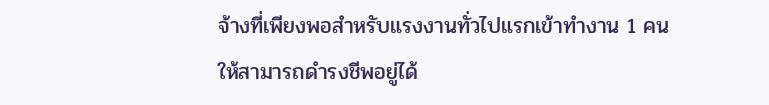จ้างที่เพียงพอสำหรับแรงงานทั่วไปแรกเข้าทำงาน 1 คน ให้สามารถดำรงชีพอยู่ได้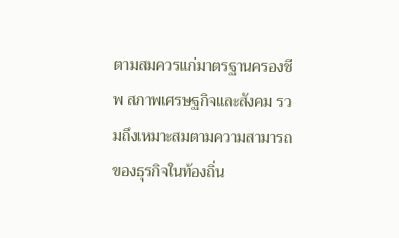ตามสมควรแก่มาตรฐานครองชีพ สภาพเศรษฐกิจและสังคม รวมถึงเหมาะสมตามความสามารถของธุรกิจในท้องถิ่น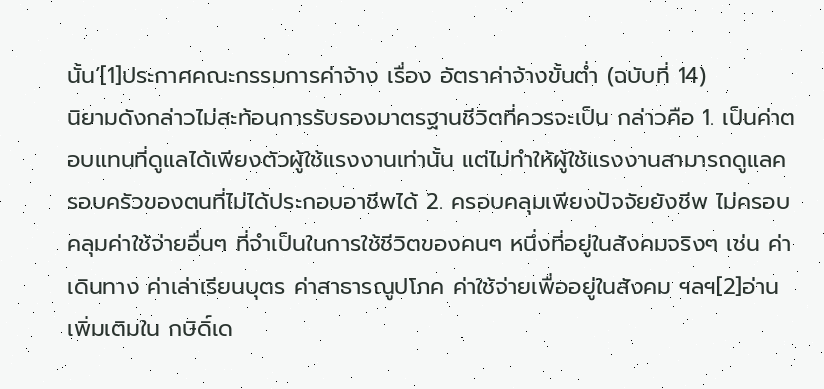นั้น’[1]ประกาศคณะกรรมการค่าจ้าง เรื่อง อัตราค่าจ้างขั้นต่ำ (ฉบับที่ 14)
นิยามดังกล่าวไม่สะท้อนการรับรองมาตรฐานชีวิตที่ควรจะเป็น กล่าวคือ 1. เป็นค่าตอบแทนที่ดูแลได้เพียงตัวผู้ใช้แรงงานเท่านั้น แต่ไม่ทำให้ผู้ใช้แรงงานสามารถดูแลครอบครัวของตนที่ไม่ได้ประกอบอาชีพได้ 2. ครอบคลุมเพียงปัจจัยยังชีพ ไม่ครอบคลุมค่าใช้จ่ายอื่นๆ ที่จำเป็นในการใช้ชีวิตของคนๆ หนึ่งที่อยู่ในสังคมจริงๆ เช่น ค่าเดินทาง ค่าเล่าเรียนบุตร ค่าสาธารณูปโภค ค่าใช้จ่ายเพื่ออยู่ในสังคม ฯลฯ[2]อ่านเพิ่มเติมใน กษิดิ์เด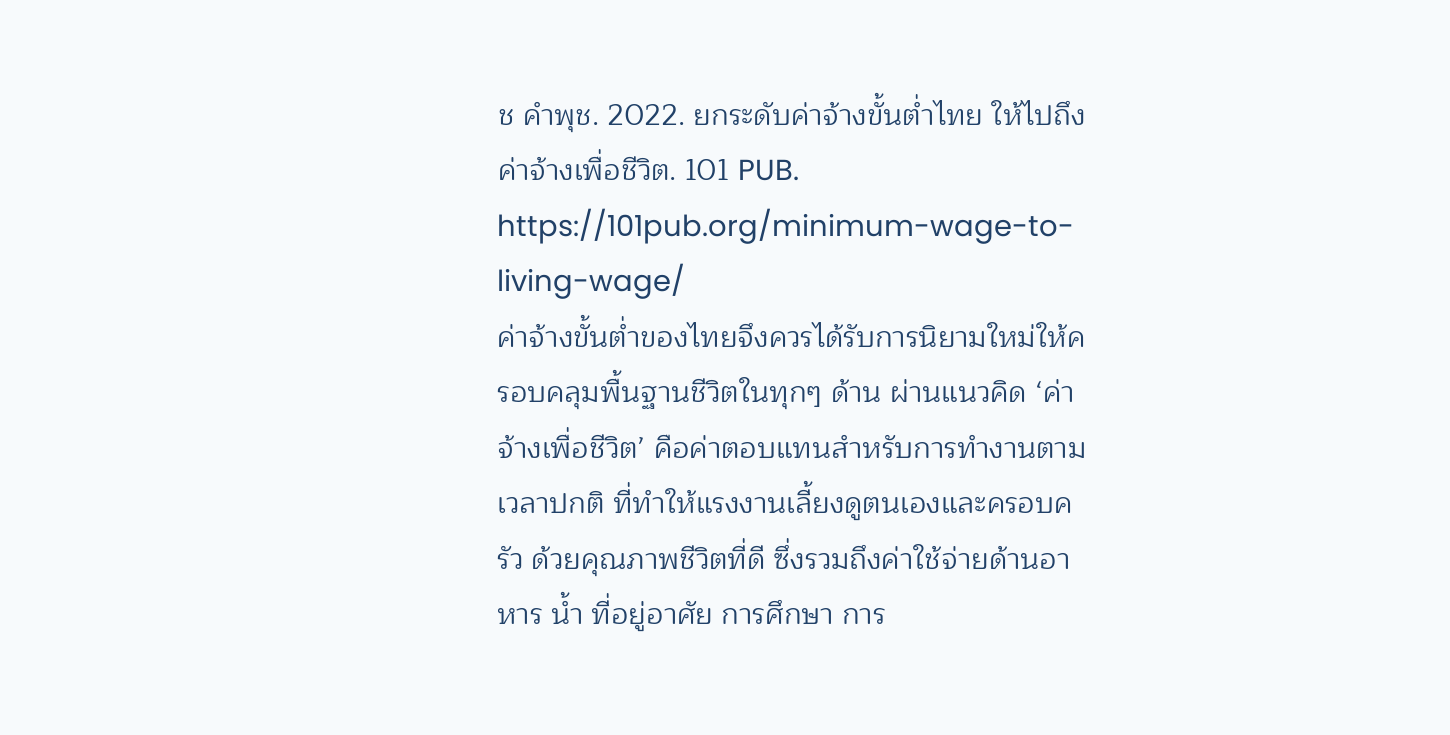ช คำพุช. 2022. ยกระดับค่าจ้างขั้นต่ำไทย ให้ไปถึงค่าจ้างเพื่อชีวิต. 101 PUB. https://101pub.org/minimum-wage-to-living-wage/
ค่าจ้างขั้นต่ำของไทยจึงควรได้รับการนิยามใหม่ให้ครอบคลุมพื้นฐานชีวิตในทุกๆ ด้าน ผ่านแนวคิด ‘ค่าจ้างเพื่อชีวิต’ คือค่าตอบแทนสำหรับการทำงานตามเวลาปกติ ที่ทำให้แรงงานเลี้ยงดูตนเองและครอบครัว ด้วยคุณภาพชีวิตที่ดี ซึ่งรวมถึงค่าใช้จ่ายด้านอาหาร น้ำ ที่อยู่อาศัย การศึกษา การ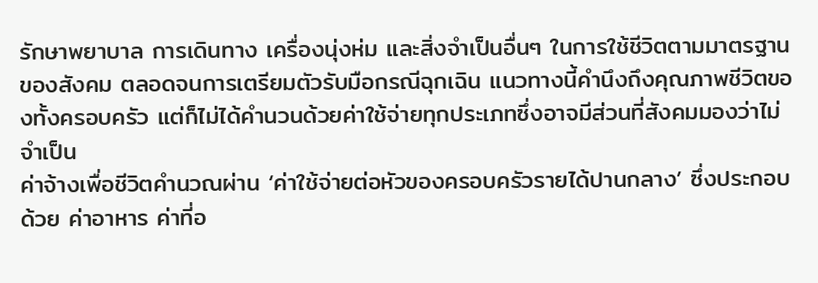รักษาพยาบาล การเดินทาง เครื่องนุ่งห่ม และสิ่งจำเป็นอื่นๆ ในการใช้ชีวิตตามมาตรฐานของสังคม ตลอดจนการเตรียมตัวรับมือกรณีฉุกเฉิน แนวทางนี้คำนึงถึงคุณภาพชีวิตของทั้งครอบครัว แต่ก็ไม่ได้คำนวนด้วยค่าใช้จ่ายทุกประเภทซึ่งอาจมีส่วนที่สังคมมองว่าไม่จำเป็น
ค่าจ้างเพื่อชีวิตคำนวณผ่าน ‘ค่าใช้จ่ายต่อหัวของครอบครัวรายได้ปานกลาง’ ซึ่งประกอบด้วย ค่าอาหาร ค่าที่อ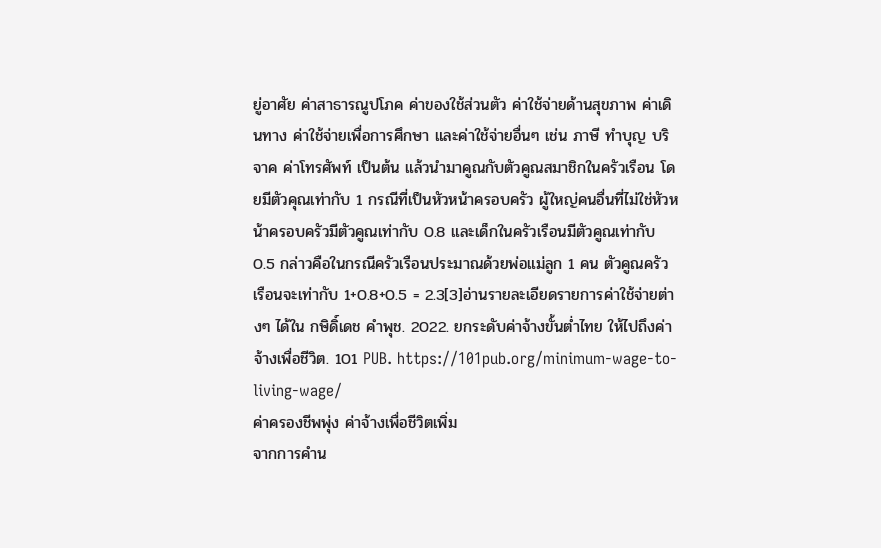ยู่อาศัย ค่าสาธารณูปโภค ค่าของใช้ส่วนตัว ค่าใช้จ่ายด้านสุขภาพ ค่าเดินทาง ค่าใช้จ่ายเพื่อการศึกษา และค่าใช้จ่ายอื่นๆ เช่น ภาษี ทำบุญ บริจาค ค่าโทรศัพท์ เป็นต้น แล้วนำมาคูณกับตัวคูณสมาชิกในครัวเรือน โดยมีตัวคุณเท่ากับ 1 กรณีที่เป็นหัวหน้าครอบครัว ผู้ใหญ่คนอื่นที่ไม่ใช่หัวหน้าครอบครัวมีตัวคูณเท่ากับ 0.8 และเด็กในครัวเรือนมีตัวคูณเท่ากับ 0.5 กล่าวคือในกรณีครัวเรือนประมาณด้วยพ่อแม่ลูก 1 คน ตัวคูณครัวเรือนจะเท่ากับ 1+0.8+0.5 = 2.3[3]อ่านรายละเอียดรายการค่าใช้จ่ายต่างๆ ได้ใน กษิดิ์เดช คำพุช. 2022. ยกระดับค่าจ้างขั้นต่ำไทย ให้ไปถึงค่าจ้างเพื่อชีวิต. 101 PUB. https://101pub.org/minimum-wage-to-living-wage/
ค่าครองชีพพุ่ง ค่าจ้างเพื่อชีวิตเพิ่ม
จากการคำน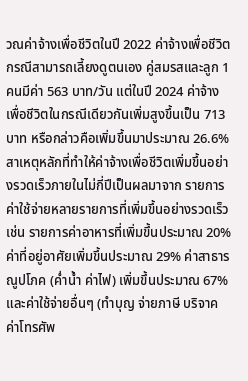วณค่าจ้างเพื่อชีวิตในปี 2022 ค่าจ้างเพื่อชีวิต กรณีสามารถเลี้ยงดูตนเอง คู่สมรสและลูก 1 คนมีค่า 563 บาท/วัน แต่ในปี 2024 ค่าจ้างเพื่อชีวิตในกรณีเดียวกันเพิ่มสูงขึ้นเป็น 713 บาท หรือกล่าวคือเพิ่มขึ้นมาประมาณ 26.6%
สาเหตุหลักที่ทำให้ค่าจ้างเพื่อชีวิตเพิ่มขึ้นอย่างรวดเร็วภายในไม่กี่ปีเป็นผลมาจาก รายการค่าใช้จ่ายหลายรายการที่เพิ่มขึ้นอย่างรวดเร็ว เช่น รายการค่าอาหารที่เพิ่มขึ้นประมาณ 20% ค่าที่อยู่อาศัยเพิ่มขึ้นประมาณ 29% ค่าสาธารณูปโภค (ค่ำน้ำ ค่าไฟ) เพิ่มขึ้นประมาณ 67% และค่าใช้จ่ายอื่นๆ (ทำบุญ จ่ายภาษี บริจาค ค่าโทรศัพ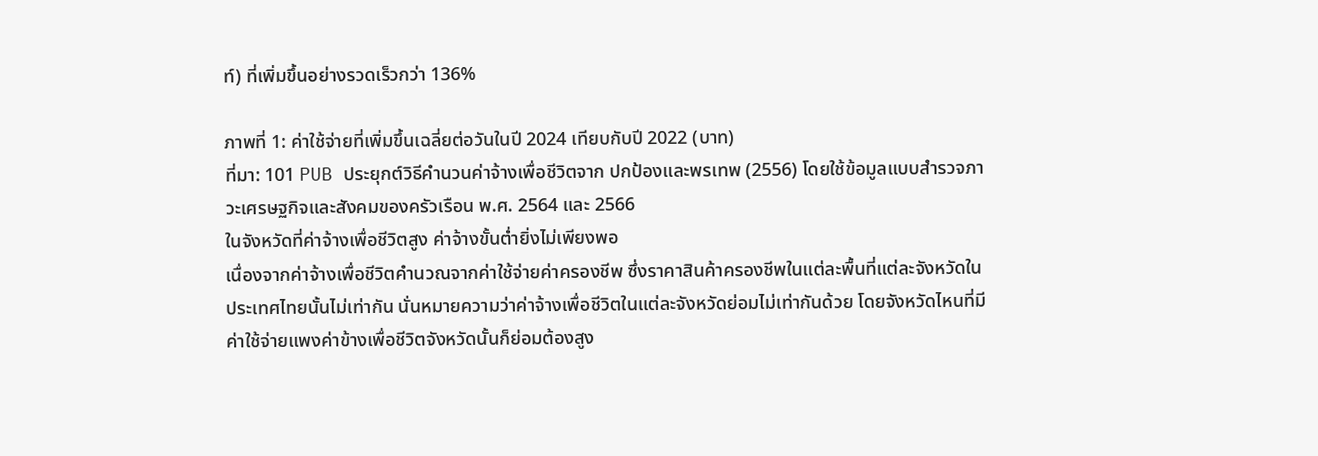ท์) ที่เพิ่มขึ้นอย่างรวดเร็วกว่า 136%

ภาพที่ 1: ค่าใช้จ่ายที่เพิ่มขึ้นเฉลี่ยต่อวันในปี 2024 เทียบกับปี 2022 (บาท)
ที่มา: 101 PUB ประยุกต์วิธีคำนวนค่าจ้างเพื่อชีวิตจาก ปกป้องและพรเทพ (2556) โดยใช้ข้อมูลแบบสำรวจภาวะเศรษฐกิจและสังคมของครัวเรือน พ.ศ. 2564 และ 2566
ในจังหวัดที่ค่าจ้างเพื่อชีวิตสูง ค่าจ้างขั้นต่ำยิ่งไม่เพียงพอ
เนื่องจากค่าจ้างเพื่อชีวิตคำนวณจากค่าใช้จ่ายค่าครองชีพ ซึ่งราคาสินค้าครองชีพในแต่ละพื้นที่แต่ละจังหวัดในประเทศไทยนั้นไม่เท่ากัน นั่นหมายความว่าค่าจ้างเพื่อชีวิตในแต่ละจังหวัดย่อมไม่เท่ากันด้วย โดยจังหวัดไหนที่มีค่าใช้จ่ายแพงค่าข้างเพื่อชีวิตจังหวัดนั้นก็ย่อมต้องสูง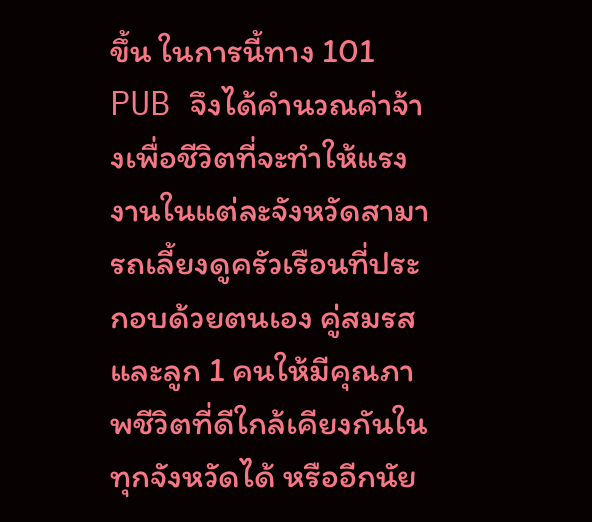ขึ้น ในการนี้ทาง 101 PUB จึงได้คำนวณค่าจ้างเพื่อชีวิตที่จะทำให้แรงงานในแต่ละจังหวัดสามารถเลี้ยงดูครัวเรือนที่ประกอบด้วยตนเอง คู่สมรส และลูก 1 คนให้มีคุณภาพชีวิตที่ดีใกล้เคียงกันในทุกจังหวัดได้ หรืออีกนัย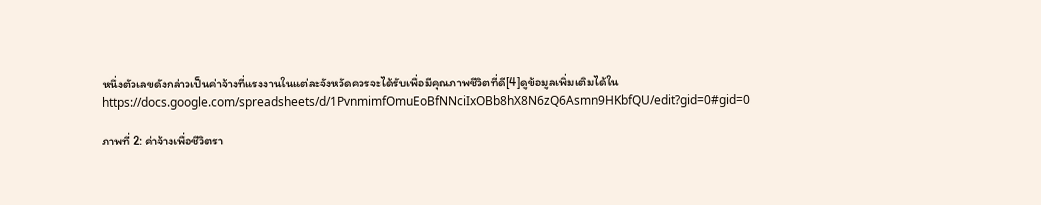หนึ่งตัวเลขดังกล่าวเป็นค่าจ้างที่แรงงานในแต่ละจังหวัดควรจะได้รับเพื่อมีคุณภาพชีวิตที่ดี[4]ดูข้อมูลเพิ่มเติมได้ใน https://docs.google.com/spreadsheets/d/1PvnmimfOmuEoBfNNciIxOBb8hX8N6zQ6Asmn9HKbfQU/edit?gid=0#gid=0

ภาพที่ 2: ค่าจ้างเพื่อชีวิตรา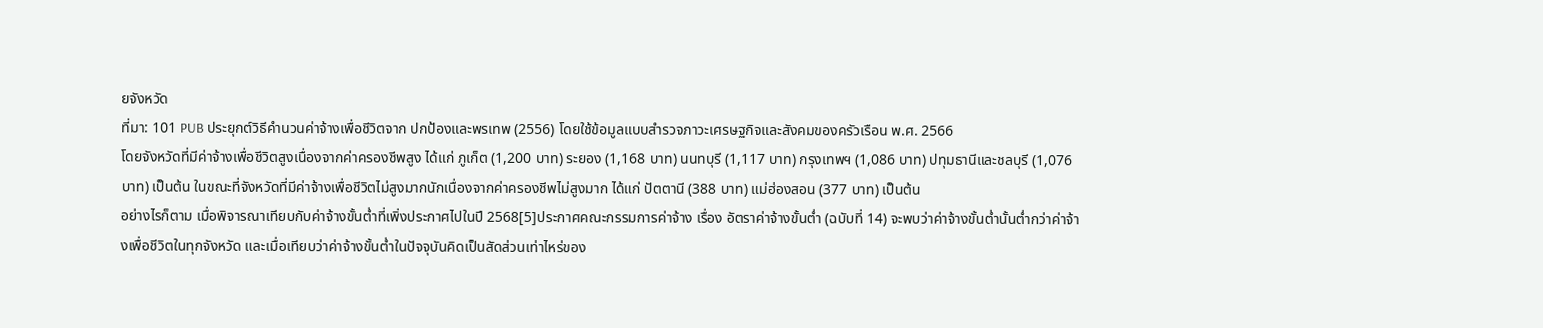ยจังหวัด
ที่มา: 101 PUB ประยุกต์วิธีคำนวนค่าจ้างเพื่อชีวิตจาก ปกป้องและพรเทพ (2556) โดยใช้ข้อมูลแบบสำรวจภาวะเศรษฐกิจและสังคมของครัวเรือน พ.ศ. 2566
โดยจังหวัดที่มีค่าจ้างเพื่อชีวิตสูงเนื่องจากค่าครองชีพสูง ได้แก่ ภูเก็ต (1,200 บาท) ระยอง (1,168 บาท) นนทบุรี (1,117 บาท) กรุงเทพฯ (1,086 บาท) ปทุมธานีและชลบุรี (1,076 บาท) เป็นต้น ในขณะที่จังหวัดที่มีค่าจ้างเพื่อชีวิตไม่สูงมากนักเนื่องจากค่าครองชีพไม่สูงมาก ได้แก่ ปัตตานี (388 บาท) แม่ฮ่องสอน (377 บาท) เป็นต้น
อย่างไรก็ตาม เมื่อพิจารณาเทียบกับค่าจ้างขั้นต่ำที่เพิ่งประกาศไปในปี 2568[5]ประกาศคณะกรรมการค่าจ้าง เรื่อง อัตราค่าจ้างขั้นต่ำ (ฉบับที่ 14) จะพบว่าค่าจ้างขั้นต่ำนั้นต่ำกว่าค่าจ้างเพื่อชีวิตในทุกจังหวัด และเมื่อเทียบว่าค่าจ้างขั้นต่ำในปัจจุบันคิดเป็นสัดส่วนเท่าไหร่ของ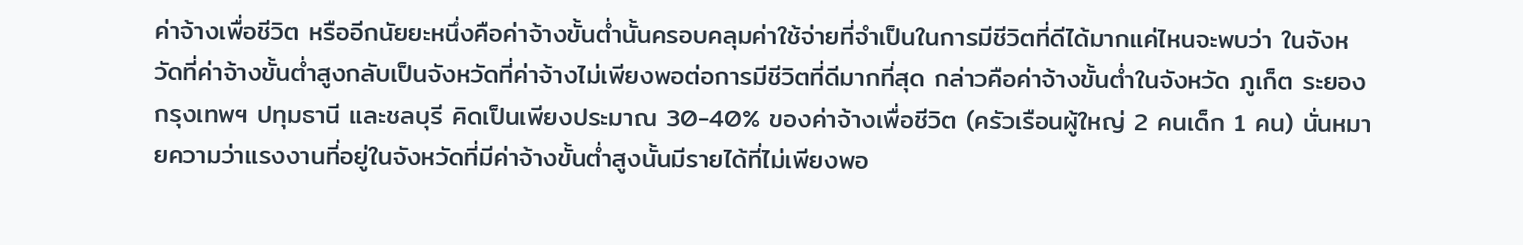ค่าจ้างเพื่อชีวิต หรืออีกนัยยะหนึ่งคือค่าจ้างขั้นต่ำนั้นครอบคลุมค่าใช้จ่ายที่จำเป็นในการมีชีวิตที่ดีได้มากแค่ไหนจะพบว่า ในจังหวัดที่ค่าจ้างขั้นต่ำสูงกลับเป็นจังหวัดที่ค่าจ้างไม่เพียงพอต่อการมีชีวิตที่ดีมากที่สุด กล่าวคือค่าจ้างขั้นต่ำในจังหวัด ภูเก็ต ระยอง กรุงเทพฯ ปทุมธานี และชลบุรี คิดเป็นเพียงประมาณ 30-40% ของค่าจ้างเพื่อชีวิต (ครัวเรือนผู้ใหญ่ 2 คนเด็ก 1 คน) นั่นหมายความว่าแรงงานที่อยู่ในจังหวัดที่มีค่าจ้างขั้นต่ำสูงนั้นมีรายได้ที่ไม่เพียงพอ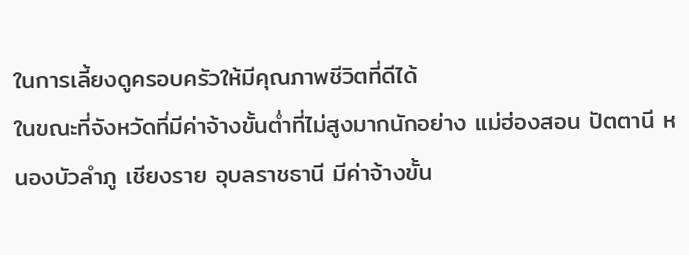ในการเลี้ยงดูครอบครัวให้มีคุณภาพชีวิตที่ดีได้
ในขณะที่จังหวัดที่มีค่าจ้างขั้นต่ำที่ไม่สูงมากนักอย่าง แม่ฮ่องสอน ปัตตานี หนองบัวลำภู เชียงราย อุบลราชธานี มีค่าจ้างขั้น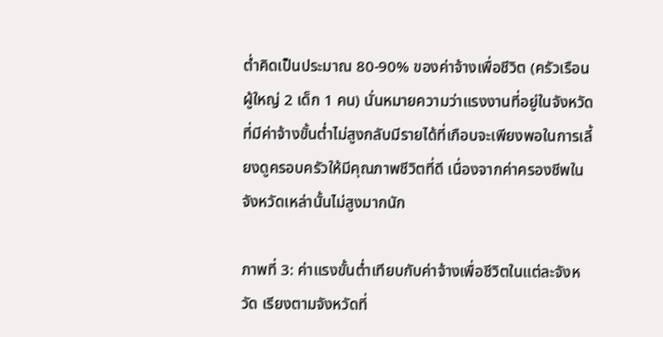ต่ำคิดเป็นประมาณ 80-90% ของค่าจ้างเพื่อชีวิต (ครัวเรือนผู้ใหญ่ 2 เด็ก 1 คน) นั่นหมายความว่าแรงงานที่อยู่ในจังหวัดที่มีค่าจ้างขั้นต่ำไม่สูงกลับมีรายได้ที่เกือบจะเพียงพอในการเลี้ยงดูครอบครัวให้มีคุณภาพชีวิตที่ดี เนื่องจากค่าครองชีพในจังหวัดเหล่านั้นไม่สูงมากนัก

ภาพที่ 3: ค่าแรงขั้นต่ำเทียบกับค่าจ้างเพื่อชีวิตในแต่ละจังหวัด เรียงตามจังหวัดที่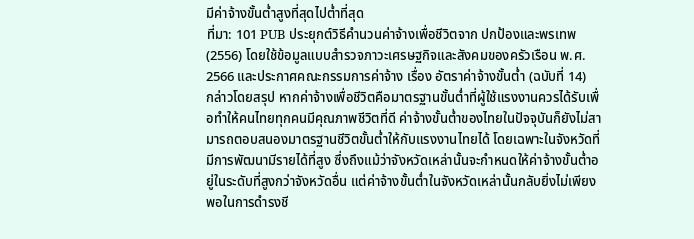มีค่าจ้างขั้นต่ำสูงที่สุดไปต่ำที่สุด
ที่มา: 101 PUB ประยุกต์วิธีคำนวนค่าจ้างเพื่อชีวิตจาก ปกป้องและพรเทพ (2556) โดยใช้ข้อมูลแบบสำรวจภาวะเศรษฐกิจและสังคมของครัวเรือน พ.ศ. 2566 และประกาศคณะกรรมการค่าจ้าง เรื่อง อัตราค่าจ้างขั้นต่ำ (ฉบับที่ 14)
กล่าวโดยสรุป หากค่าจ้างเพื่อชีวิตคือมาตรฐานขั้นต่ำที่ผู้ใช้แรงงานควรได้รับเพื่อทำให้คนไทยทุกคนมีคุณภาพชีวิตที่ดี ค่าจ้างขั้นต่ำของไทยในปัจจุบันก็ยังไม่สามารถตอบสนองมาตรฐานชีวิตขั้นต่ำให้กับแรงงานไทยได้ โดยเฉพาะในจังหวัดที่มีการพัฒนามีรายได้ที่สูง ซึ่งถึงแม้ว่าจังหวัดเหล่านั้นจะกำหนดให้ค่าจ้างขั้นต่ำอยู่ในระดับที่สูงกว่าจังหวัดอื่น แต่ค่าจ้างขั้นต่ำในจังหวัดเหล่านั้นกลับยิ่งไม่เพียงพอในการดำรงชี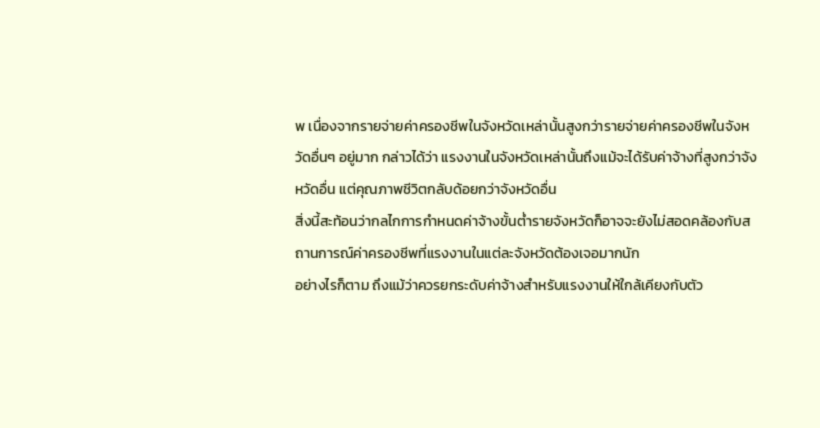พ เนื่องจากรายจ่ายค่าครองชีพในจังหวัดเหล่านั้นสูงกว่ารายจ่ายค่าครองชีพในจังหวัดอื่นๆ อยู่มาก กล่าวได้ว่า แรงงานในจังหวัดเหล่านั้นถึงแม้จะได้รับค่าจ้างที่สูงกว่าจังหวัดอื่น แต่คุณภาพชีวิตกลับด้อยกว่าจังหวัดอื่น
สิ่งนี้สะท้อนว่ากลไกการกำหนดค่าจ้างขั้นต่ำรายจังหวัดก็อาจจะยังไม่สอดคล้องกับสถานการณ์ค่าครองชีพที่แรงงานในแต่ละจังหวัดต้องเจอมากนัก
อย่างไรก็ตาม ถึงแม้ว่าควรยกระดับค่าจ้างสำหรับแรงงานให้ใกล้เคียงกับตัว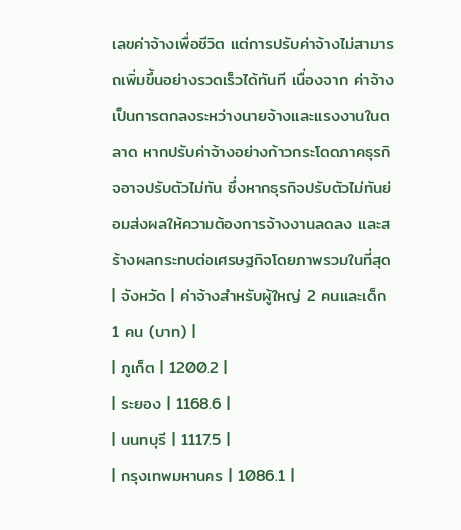เลขค่าจ้างเพื่อชีวิต แต่การปรับค่าจ้างไม่สามารถเพิ่มขึ้นอย่างรวดเร็วได้ทันที เนื่องจาก ค่าจ้างเป็นการตกลงระหว่างนายจ้างและแรงงานในตลาด หากปรับค่าจ้างอย่างก้าวกระโดดภาคธุรกิจอาจปรับตัวไม่ทัน ซึ่งหากธุรกิจปรับตัวไม่ทันย่อมส่งผลให้ความต้องการจ้างงานลดลง และสร้างผลกระทบต่อเศรษฐกิจโดยภาพรวมในที่สุด
| จังหวัด | ค่าจ้างสำหรับผู้ใหญ่ 2 คนและเด็ก 1 คน (บาท) |
| ภูเก็ต | 1200.2 |
| ระยอง | 1168.6 |
| นนทบุรี | 1117.5 |
| กรุงเทพมหานคร | 1086.1 |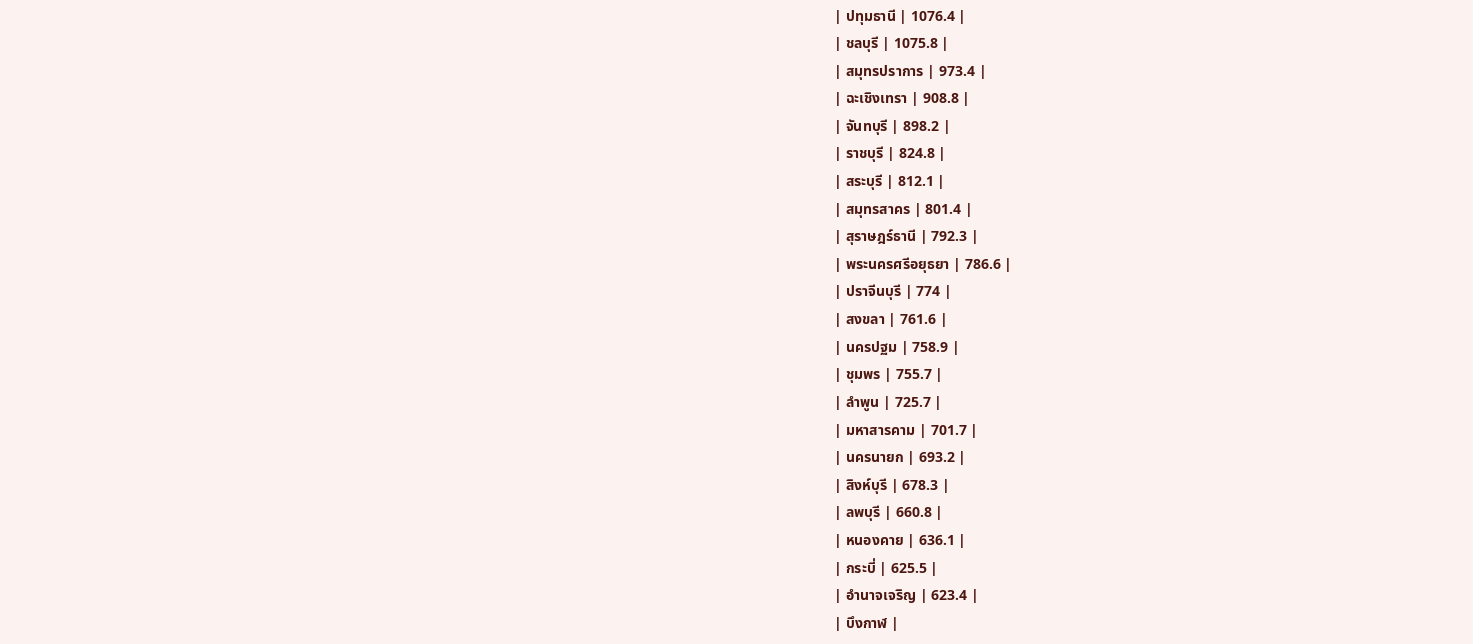| ปทุมธานี | 1076.4 |
| ชลบุรี | 1075.8 |
| สมุทรปราการ | 973.4 |
| ฉะเชิงเทรา | 908.8 |
| จันทบุรี | 898.2 |
| ราชบุรี | 824.8 |
| สระบุรี | 812.1 |
| สมุทรสาคร | 801.4 |
| สุราษฎร์ธานี | 792.3 |
| พระนครศรีอยุธยา | 786.6 |
| ปราจีนบุรี | 774 |
| สงขลา | 761.6 |
| นครปฐม | 758.9 |
| ชุมพร | 755.7 |
| ลำพูน | 725.7 |
| มหาสารคาม | 701.7 |
| นครนายก | 693.2 |
| สิงห์บุรี | 678.3 |
| ลพบุรี | 660.8 |
| หนองคาย | 636.1 |
| กระบี่ | 625.5 |
| อำนาจเจริญ | 623.4 |
| บึงกาฬ |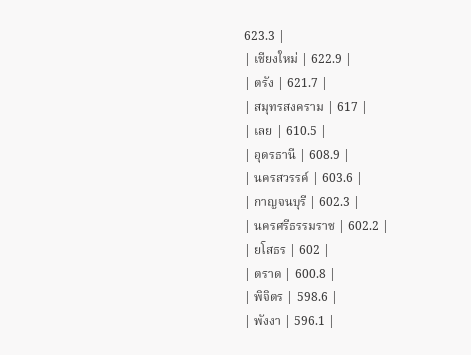623.3 |
| เชียงใหม่ | 622.9 |
| ตรัง | 621.7 |
| สมุทรสงคราม | 617 |
| เลย | 610.5 |
| อุดรธานี | 608.9 |
| นครสวรรค์ | 603.6 |
| กาญจนบุรี | 602.3 |
| นครศรีธรรมราช | 602.2 |
| ยโสธร | 602 |
| ตราด | 600.8 |
| พิจิตร | 598.6 |
| พังงา | 596.1 |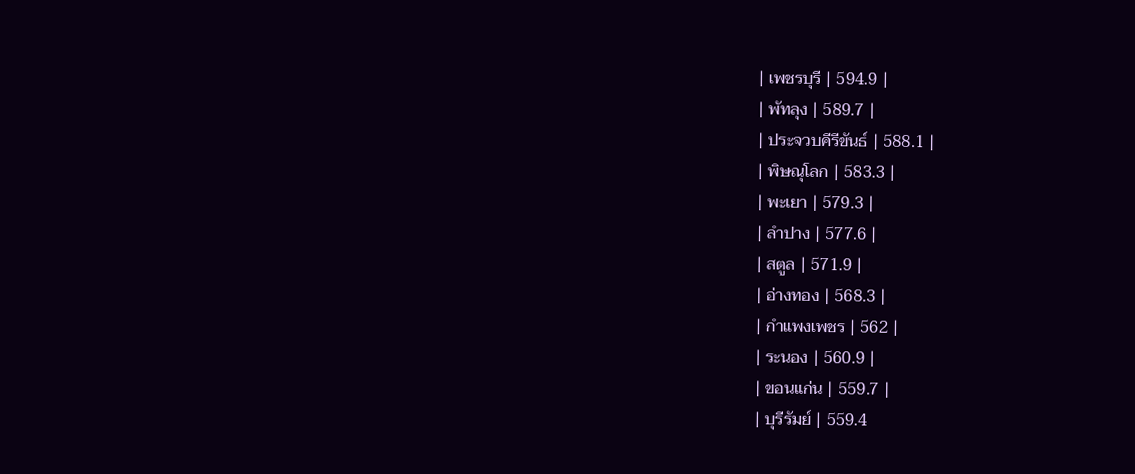| เพชรบุรี | 594.9 |
| พัทลุง | 589.7 |
| ประจวบคีรีขันธ์ | 588.1 |
| พิษณุโลก | 583.3 |
| พะเยา | 579.3 |
| ลำปาง | 577.6 |
| สตูล | 571.9 |
| อ่างทอง | 568.3 |
| กำแพงเพชร | 562 |
| ระนอง | 560.9 |
| ขอนแก่น | 559.7 |
| บุรีรัมย์ | 559.4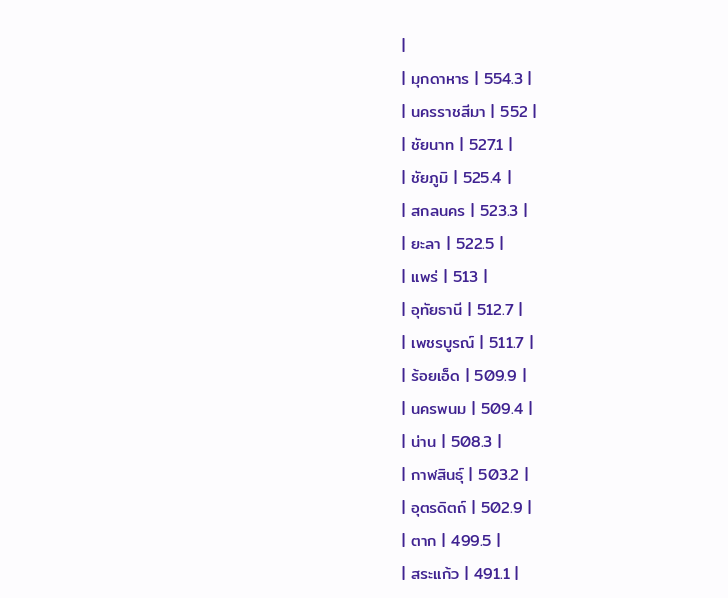|
| มุกดาหาร | 554.3 |
| นครราชสีมา | 552 |
| ชัยนาท | 527.1 |
| ชัยภูมิ | 525.4 |
| สกลนคร | 523.3 |
| ยะลา | 522.5 |
| แพร่ | 513 |
| อุทัยธานี | 512.7 |
| เพชรบูรณ์ | 511.7 |
| ร้อยเอ็ด | 509.9 |
| นครพนม | 509.4 |
| น่าน | 508.3 |
| กาฬสินธุ์ | 503.2 |
| อุตรดิตถ์ | 502.9 |
| ตาก | 499.5 |
| สระแก้ว | 491.1 |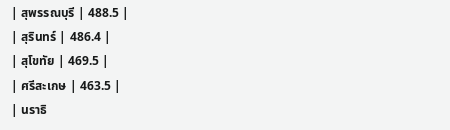| สุพรรณบุรี | 488.5 |
| สุรินทร์ | 486.4 |
| สุโขทัย | 469.5 |
| ศรีสะเกษ | 463.5 |
| นราธิ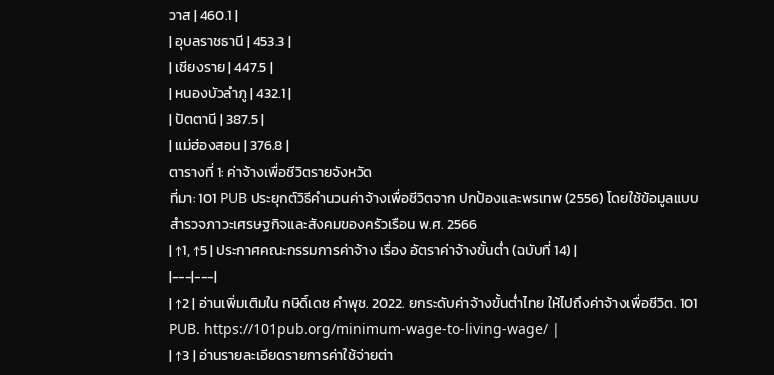วาส | 460.1 |
| อุบลราชธานี | 453.3 |
| เชียงราย | 447.5 |
| หนองบัวลำภู | 432.1 |
| ปัตตานี | 387.5 |
| แม่ฮ่องสอน | 376.8 |
ตารางที่ 1: ค่าจ้างเพื่อชีวิตรายจังหวัด
ที่มา: 101 PUB ประยุกต์วิธีคำนวนค่าจ้างเพื่อชีวิตจาก ปกป้องและพรเทพ (2556) โดยใช้ข้อมูลแบบสำรวจภาวะเศรษฐกิจและสังคมของครัวเรือน พ.ศ. 2566
| ↑1, ↑5 | ประกาศคณะกรรมการค่าจ้าง เรื่อง อัตราค่าจ้างขั้นต่ำ (ฉบับที่ 14) |
|---|---|
| ↑2 | อ่านเพิ่มเติมใน กษิดิ์เดช คำพุช. 2022. ยกระดับค่าจ้างขั้นต่ำไทย ให้ไปถึงค่าจ้างเพื่อชีวิต. 101 PUB. https://101pub.org/minimum-wage-to-living-wage/ |
| ↑3 | อ่านรายละเอียดรายการค่าใช้จ่ายต่า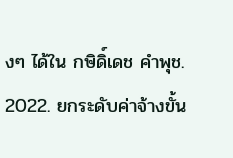งๆ ได้ใน กษิดิ์เดช คำพุช. 2022. ยกระดับค่าจ้างขั้น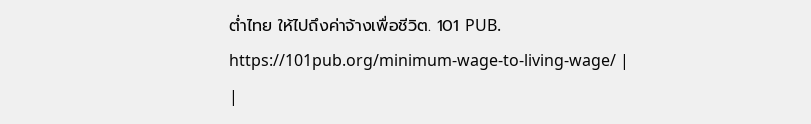ต่ำไทย ให้ไปถึงค่าจ้างเพื่อชีวิต. 101 PUB. https://101pub.org/minimum-wage-to-living-wage/ |
|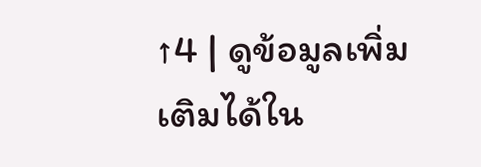↑4 | ดูข้อมูลเพิ่มเติมได้ใน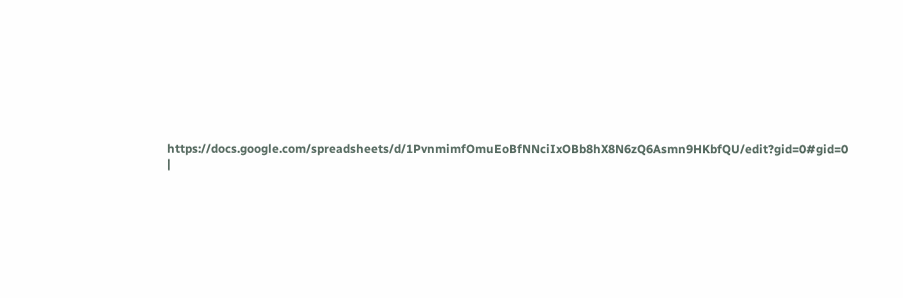https://docs.google.com/spreadsheets/d/1PvnmimfOmuEoBfNNciIxOBb8hX8N6zQ6Asmn9HKbfQU/edit?gid=0#gid=0 |